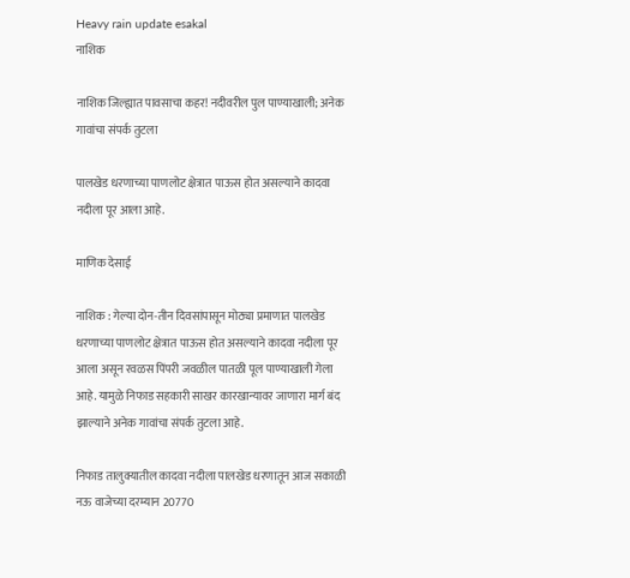Heavy rain update esakal
नाशिक

नाशिक जिल्ह्यात पावसाचा कहर! नदीवरील पुल पाण्याखाली; अनेक गावांचा संपर्क तुटला

पालखेड धरणाच्या पाणलोट क्षेत्रात पाऊस होत असल्याने कादवा नदीला पूर आला आहे.

माणिक देसाई

नाशिक : गेल्या दोन-तीन दिवसांपासून मोठ्या प्रमाणात पालखेड धरणाच्या पाणलोट क्षेत्रात पाऊस होत असल्याने कादवा नदीला पूर आला असून रवळस पिंपरी जवळील पातळी पूल पाण्याखाली गेला आहे. यामुळे निफाड सहकारी साखर कारखान्यावर जाणारा मार्ग बंद झाल्याने अनेक गावांचा संपर्क तुटला आहे.

निफाड तालुक्यातील कादवा नदीला पालखेड धरणातून आज सकाळी नऊ वाजेच्या दरम्यान 20770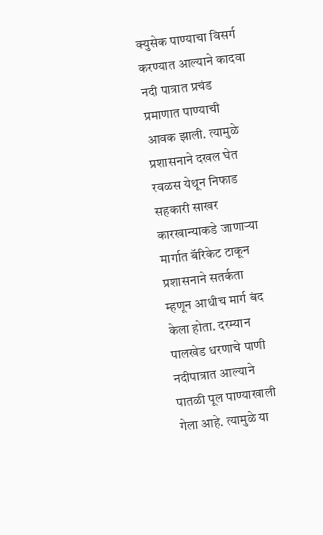क्युसेक पाण्याचा विसर्ग करण्यात आल्याने कादवा नदी पात्रात प्रचंड प्रमाणात पाण्याची आवक झाली. त्यामुळे प्रशासनाने दखल घेत रवळस येथून निफाड सहकारी साखर कारखान्याकडे जाणाऱ्या मार्गात बॅरिकेट टाकून प्रशासनाने सतर्कता म्हणून आधीच मार्ग बंद केला होता. दरम्यान पालखेड धरणाचे पाणी नदीपात्रात आल्याने पातळी पूल पाण्याखाली गेला आहे. त्यामुळे या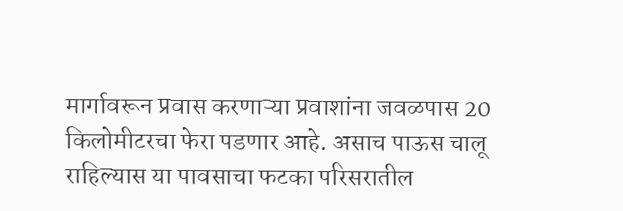मार्गावरून प्रवास करणाऱ्या प्रवाशांना जवळपास 20 किलोमीटरचा फेरा पडणार आहे. असाच पाऊस चालू राहिल्यास या पावसाचा फटका परिसरातील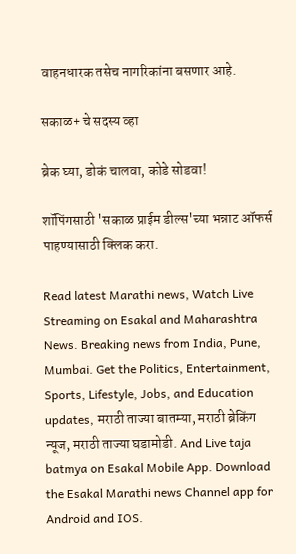वाहनधारक तसेच नागरिकांना बसणार आहे.

सकाळ+ चे सदस्य व्हा

ब्रेक घ्या, डोकं चालवा, कोडे सोडवा!

शॉपिंगसाठी 'सकाळ प्राईम डील्स'च्या भन्नाट ऑफर्स पाहण्यासाठी क्लिक करा.

Read latest Marathi news, Watch Live Streaming on Esakal and Maharashtra News. Breaking news from India, Pune, Mumbai. Get the Politics, Entertainment, Sports, Lifestyle, Jobs, and Education updates, मराठी ताज्या बातम्या, मराठी ब्रेकिंग न्यूज, मराठी ताज्या घडामोडी. And Live taja batmya on Esakal Mobile App. Download the Esakal Marathi news Channel app for Android and IOS.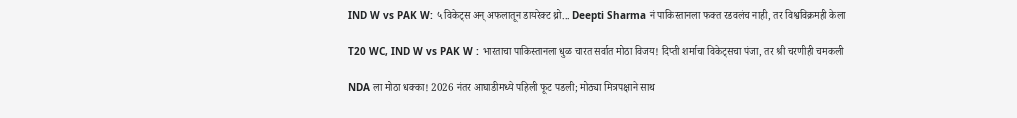IND W vs PAK W: ५ विकेट्स अन् अफलातून डायरेक्ट थ्रो... Deepti Sharma नं पाकिस्तानला फक्त रडवलंच नाही, तर विश्वविक्रमही केला

T20 WC, IND W vs PAK W : भारताचा पाकिस्तानला धुळ चारत सर्वात मोठा विजय! दिप्ती शर्माचा विकेट्सचा पंजा, तर श्री चरणीही चमकली

NDA ला मोठा धक्का! 2026 नंतर आघाडीमध्ये पहिली फूट पडली; मोठ्या मित्रपक्षाने साथ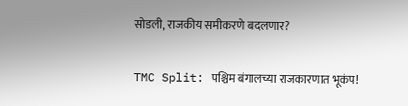सोडली, राजकीय समीकरणे बदलणार?

TMC Split: पश्चिम बंगालच्या राजकारणात भूकंप!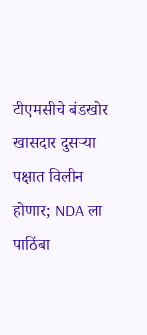टीएमसीचे बंडखोर खासदार दुसऱ्या पक्षात विलीन होणार; NDA ला पाठिंबा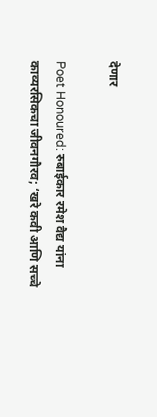देणार

Poet Honoured: रुबाईकार रमेश वैद्य यांना काव्यरसिकचा जीवनगौरव; ‘खरे कवी आणि सच्चे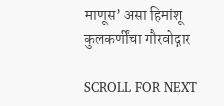माणूस’ असा हिमांशू कुलकर्णींचा गौरवोद्गार

SCROLL FOR NEXT